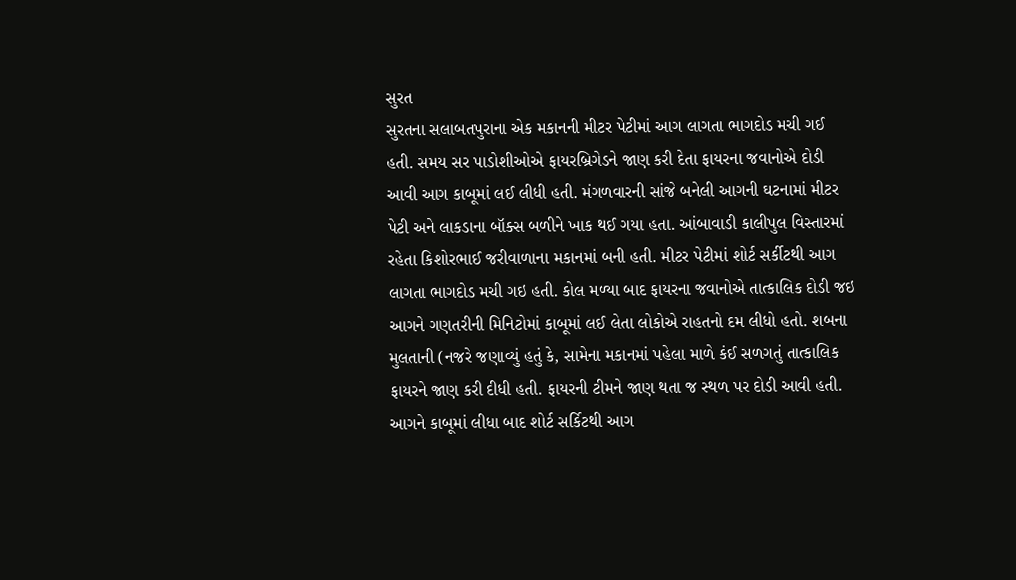સુરત
સુરતના સલાબતપુરાના એક મકાનની મીટર પેટીમાં આગ લાગતા ભાગદોડ મચી ગઈ હતી. સમય સર પાડોશીઓએ ફાયરબ્રિગેડને જાણ કરી દેતા ફાયરના જવાનોએ દોડી આવી આગ કાબૂમાં લઈ લીધી હતી. મંગળવારની સાંજે બનેલી આગની ઘટનામાં મીટર પેટી અને લાકડાના બૉક્સ બળીને ખાક થઈ ગયા હતા. આંબાવાડી કાલીપુલ વિસ્તારમાં રહેતા કિશોરભાઈ જરીવાળાના મકાનમાં બની હતી. મીટર પેટીમાં શોર્ટ સર્કીટથી આગ લાગતા ભાગદોડ મચી ગઇ હતી. કોલ મળ્યા બાદ ફાયરના જવાનોએ તાત્કાલિક દોડી જઇ આગને ગણતરીની મિનિટોમાં કાબૂમાં લઈ લેતા લોકોએ રાહતનો દમ લીધો હતો. શબના મુલતાની (નજરે જણાવ્યું હતું કે, સામેના મકાનમાં પહેલા માળે કંઈ સળગતું તાત્કાલિક ફાયરને જાણ કરી દીધી હતી. ફાયરની ટીમને જાણ થતા જ સ્થળ પર દોડી આવી હતી. આગને કાબૂમાં લીધા બાદ શોર્ટ સર્કિટથી આગ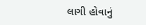લાગી હોવાનું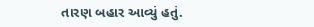તારણ બહાર આવ્યું હતું.